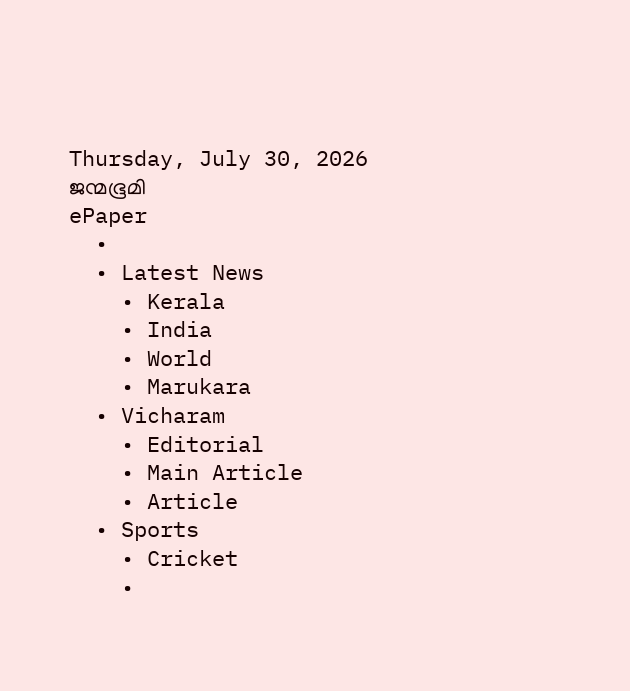Thursday, July 30, 2026
ജന്മഭൂമി
ePaper
  •
  • Latest News
    • Kerala
    • India
    • World
    • Marukara
  • Vicharam
    • Editorial
    • Main Article
    • Article
  • Sports
    • Cricket
    •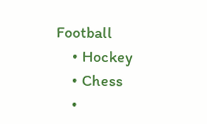Football
    • Hockey
    • Chess
    •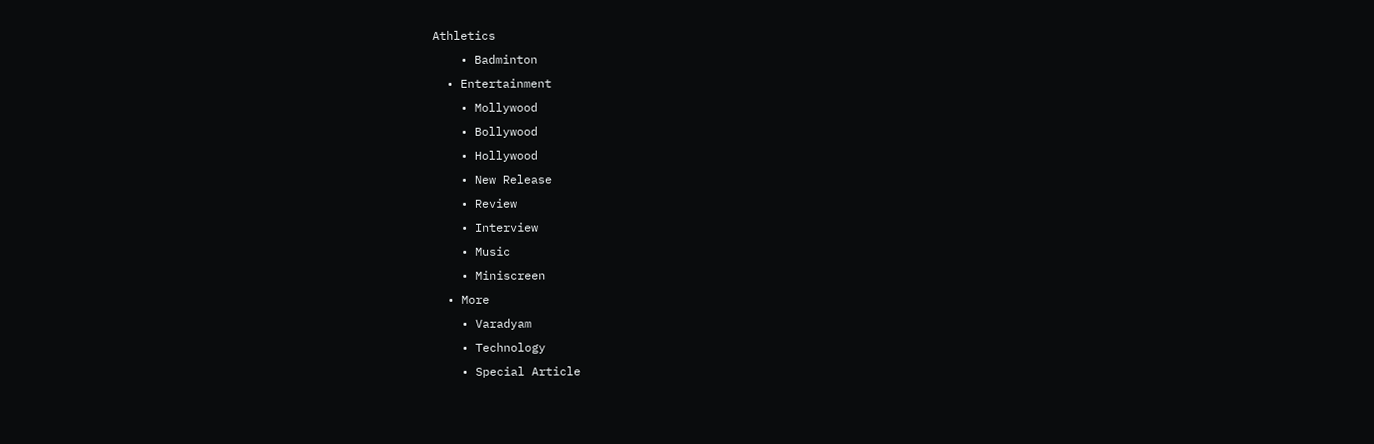Athletics
    • Badminton
  • Entertainment
    • Mollywood
    • Bollywood
    • Hollywood
    • New Release
    • Review
    • Interview
    • Music
    • Miniscreen
  • More
    • Varadyam
    • Technology
    • Special Article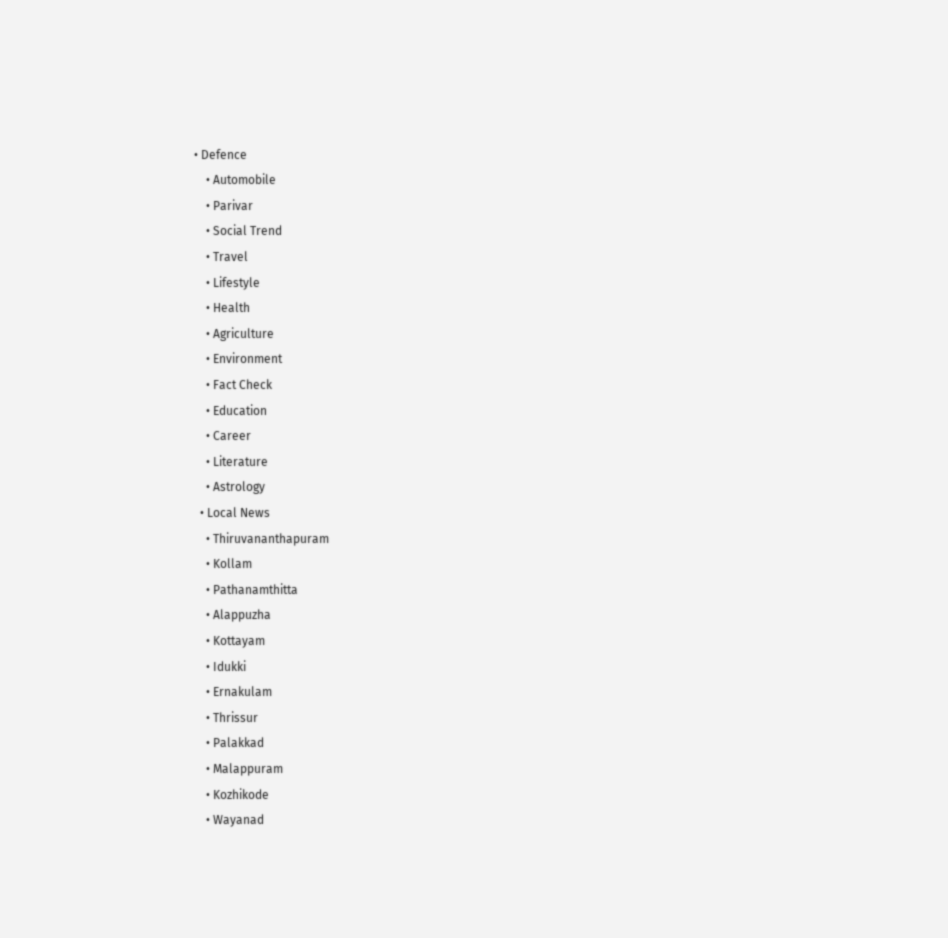• Defence
    • Automobile
    • Parivar
    • Social Trend
    • Travel
    • Lifestyle
    • Health
    • Agriculture
    • Environment
    • Fact Check
    • Education
    • Career
    • Literature
    • Astrology
  • Local News
    • Thiruvananthapuram
    • Kollam
    • Pathanamthitta
    • Alappuzha
    • Kottayam
    • Idukki
    • Ernakulam
    • Thrissur
    • Palakkad
    • Malappuram
    • Kozhikode
    • Wayanad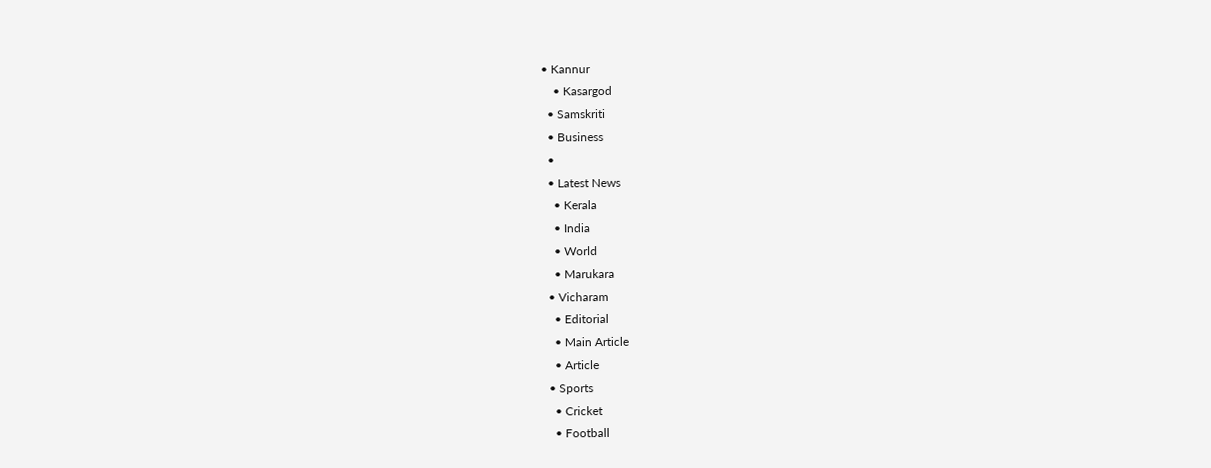• Kannur
    • Kasargod
  • Samskriti
  • Business
  •
  • Latest News
    • Kerala
    • India
    • World
    • Marukara
  • Vicharam
    • Editorial
    • Main Article
    • Article
  • Sports
    • Cricket
    • Football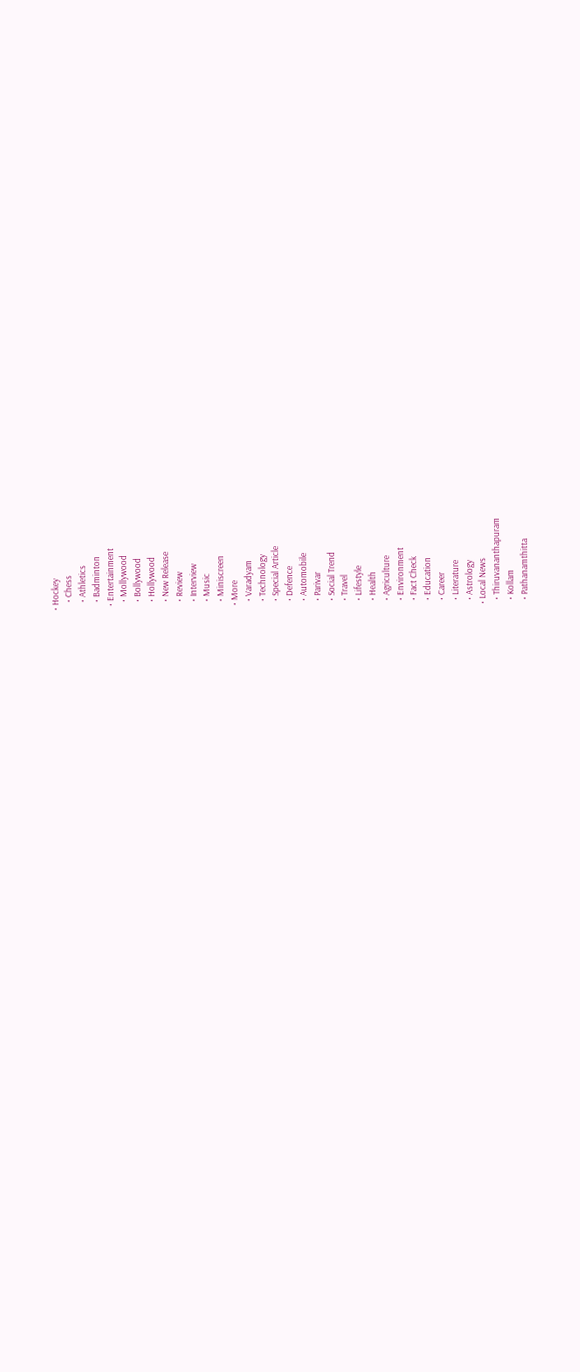• Hockey
    • Chess
    • Athletics
    • Badminton
  • Entertainment
    • Mollywood
    • Bollywood
    • Hollywood
    • New Release
    • Review
    • Interview
    • Music
    • Miniscreen
  • More
    • Varadyam
    • Technology
    • Special Article
    • Defence
    • Automobile
    • Parivar
    • Social Trend
    • Travel
    • Lifestyle
    • Health
    • Agriculture
    • Environment
    • Fact Check
    • Education
    • Career
    • Literature
    • Astrology
  • Local News
    • Thiruvananthapuram
    • Kollam
    • Pathanamthitta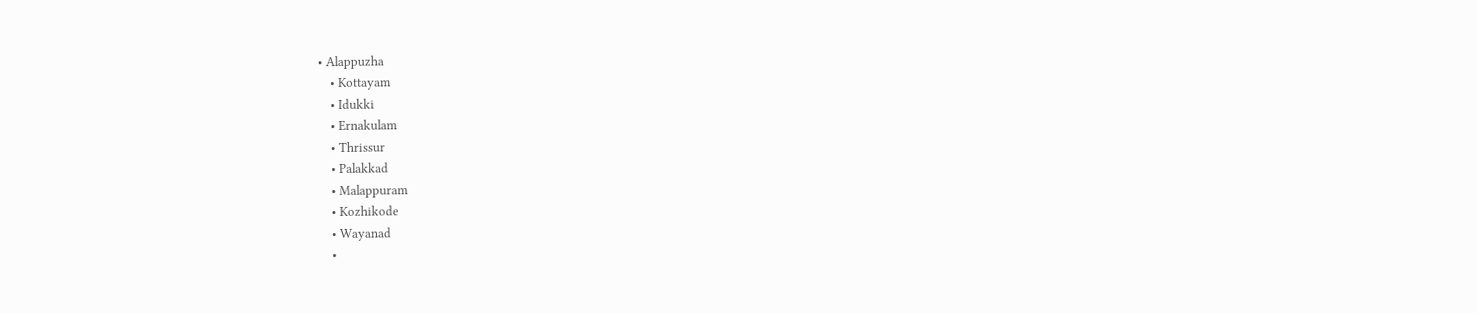• Alappuzha
    • Kottayam
    • Idukki
    • Ernakulam
    • Thrissur
    • Palakkad
    • Malappuram
    • Kozhikode
    • Wayanad
    •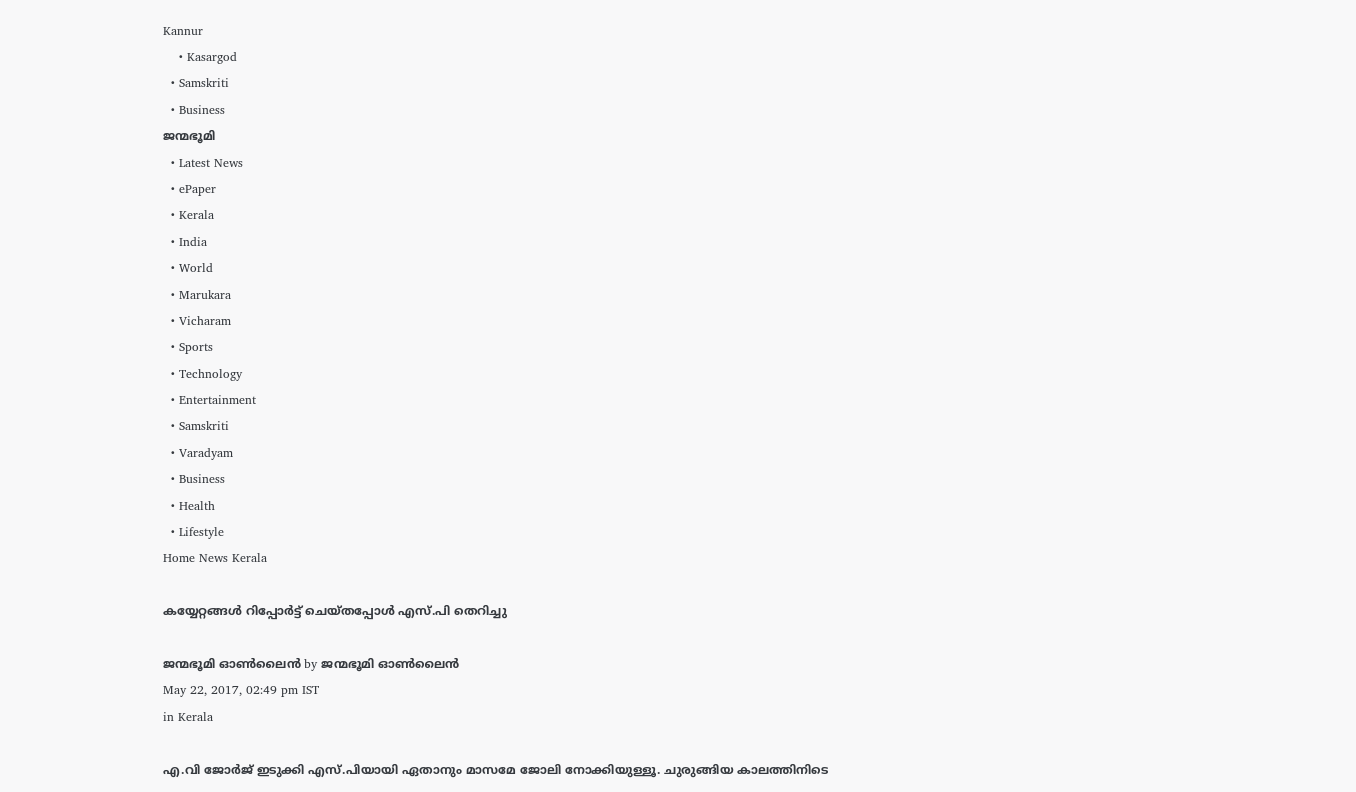Kannur
    • Kasargod
  • Samskriti
  • Business
ജന്മഭൂമി
  • Latest News
  • ePaper
  • Kerala
  • India
  • World
  • Marukara
  • Vicharam
  • Sports
  • Technology
  • Entertainment
  • Samskriti
  • Varadyam
  • Business
  • Health
  • Lifestyle
Home News Kerala

കയ്യേറ്റങ്ങള്‍ റിപ്പോര്‍ട്ട് ചെയ്തപ്പോള്‍ എസ്.പി തെറിച്ചു

ജന്മഭൂമി ഓണ്‍ലൈന്‍ by ജന്മഭൂമി ഓണ്‍ലൈന്‍
May 22, 2017, 02:49 pm IST
in Kerala

എ.വി ജോര്‍ജ് ഇടുക്കി എസ്.പിയായി ഏതാനും മാസമേ ജോലി നോക്കിയുള്ളൂ. ചുരുങ്ങിയ കാലത്തിനിടെ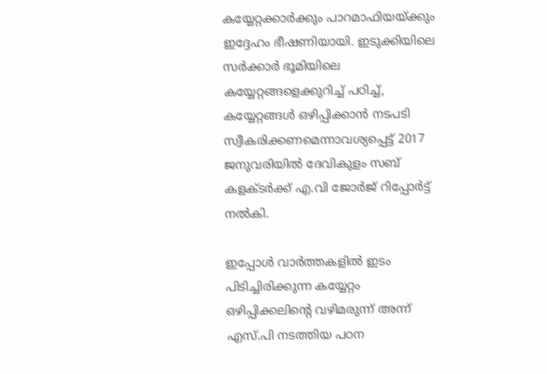കയ്യേറ്റക്കാര്‍ക്കും പാറമാഫിയയ്‌ക്കും ഇദ്ദേഹം ഭീഷണിയായി. ഇടുക്കിയിലെ സര്‍ക്കാര്‍ ഭൂമിയിലെ കയ്യേറ്റങ്ങളെക്കുറിച്ച് പഠിച്ച്, കയ്യേറ്റങ്ങള്‍ ഒഴിപ്പിക്കാന്‍ നടപടി സ്വീകരിക്കണമെന്നാവശ്യപ്പെട്ട് 2017 ജനുവരിയില്‍ ദേവികുളം സബ് കളക്ടര്‍ക്ക് എ.വി ജോര്‍ജ് റിപ്പോര്‍ട്ട് നല്‍കി.

ഇപ്പോള്‍ വാര്‍ത്തകളില്‍ ഇടം പിടിച്ചിരിക്കുന്ന കയ്യേറ്റം ഒഴിപ്പിക്കലിന്റെ വഴിമരുന്ന് അന്ന് എസ്.പി നടത്തിയ പഠന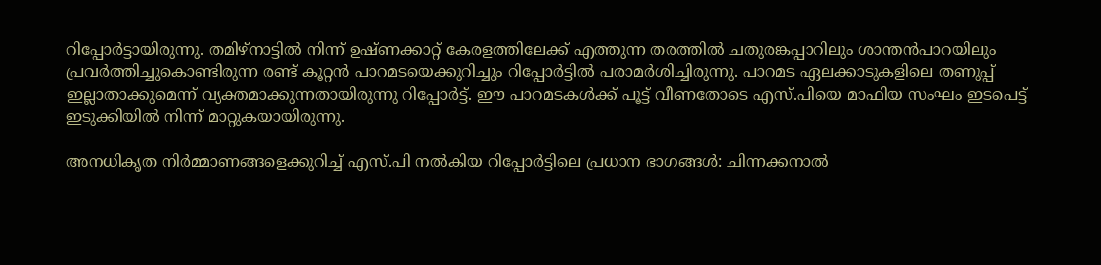റിപ്പോര്‍ട്ടായിരുന്നു. തമിഴ്‌നാട്ടില്‍ നിന്ന് ഉഷ്ണക്കാറ്റ് കേരളത്തിലേക്ക് എത്തുന്ന തരത്തില്‍ ചതുരങ്കപ്പാറിലും ശാന്തന്‍പാറയിലും പ്രവര്‍ത്തിച്ചുകൊണ്ടിരുന്ന രണ്ട് കൂറ്റന്‍ പാറമടയെക്കുറിച്ചും റിപ്പോര്‍ട്ടില്‍ പരാമര്‍ശിച്ചിരുന്നു. പാറമട ഏലക്കാടുകളിലെ തണുപ്പ് ഇല്ലാതാക്കുമെന്ന് വ്യക്തമാക്കുന്നതായിരുന്നു റിപ്പോര്‍ട്ട്. ഈ പാറമടകള്‍ക്ക് പൂട്ട് വീണതോടെ എസ്.പിയെ മാഫിയ സംഘം ഇടപെട്ട് ഇടുക്കിയില്‍ നിന്ന് മാറ്റുകയായിരുന്നു.

അനധികൃത നിര്‍മ്മാണങ്ങളെക്കുറിച്ച് എസ്.പി നല്‍കിയ റിപ്പോര്‍ട്ടിലെ പ്രധാന ഭാഗങ്ങള്‍: ചിന്നക്കനാല്‍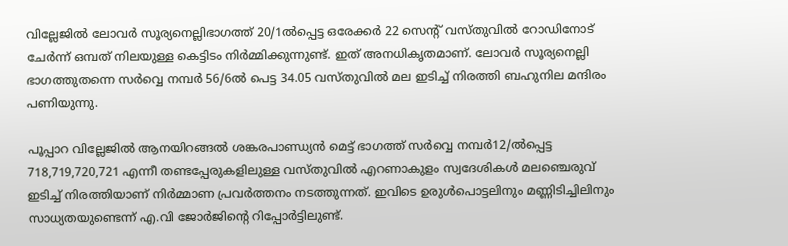വില്ലേജില്‍ ലോവര്‍ സൂര്യനെല്ലിഭാഗത്ത് 20/1ല്‍പ്പെട്ട ഒരേക്കര്‍ 22 സെന്റ് വസ്തുവില്‍ റോഡിനോട് ചേര്‍ന്ന് ഒമ്പത് നിലയുള്ള കെട്ടിടം നിര്‍മ്മിക്കുന്നുണ്ട്. ഇത് അനധികൃതമാണ്. ലോവര്‍ സൂര്യനെല്ലി ഭാഗത്തുതന്നെ സര്‍വ്വെ നമ്പര്‍ 56/6ല്‍ പെട്ട 34.05 വസ്തുവില്‍ മല ഇടിച്ച് നിരത്തി ബഹുനില മന്ദിരം പണിയുന്നു.

പൂപ്പാറ വില്ലേജില്‍ ആനയിറങ്ങല്‍ ശങ്കരപാണ്ഡ്യന്‍ മെട്ട് ഭാഗത്ത് സര്‍വ്വെ നമ്പര്‍12/ല്‍പ്പെട്ട 718,719,720,721 എന്നീ തണ്ടപ്പേരുകളിലുള്ള വസ്തുവില്‍ എറണാകുളം സ്വദേശികള്‍ മലഞ്ചെരുവ് ഇടിച്ച് നിരത്തിയാണ് നിര്‍മ്മാണ പ്രവര്‍ത്തനം നടത്തുന്നത്. ഇവിടെ ഉരുള്‍പൊട്ടലിനും മണ്ണിടിച്ചിലിനും സാധ്യതയുണ്ടെന്ന് എ.വി ജോര്‍ജിന്റെ റിപ്പോര്‍ട്ടിലുണ്ട്.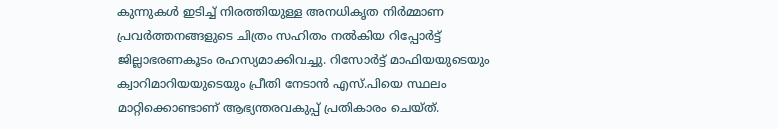കുന്നുകള്‍ ഇടിച്ച് നിരത്തിയുള്ള അനധികൃത നിര്‍മ്മാണ പ്രവര്‍ത്തനങ്ങളുടെ ചിത്രം സഹിതം നല്‍കിയ റിപ്പോര്‍ട്ട് ജില്ലാഭരണകൂടം രഹസ്യമാക്കിവച്ചു. റിസോര്‍ട്ട് മാഫിയയുടെയും ക്വാറിമാറിയയുടെയും പ്രീതി നേടാന്‍ എസ്.പിയെ സ്ഥലം മാറ്റിക്കൊണ്ടാണ് ആഭ്യന്തരവകുപ്പ് പ്രതികാരം ചെയ്ത്.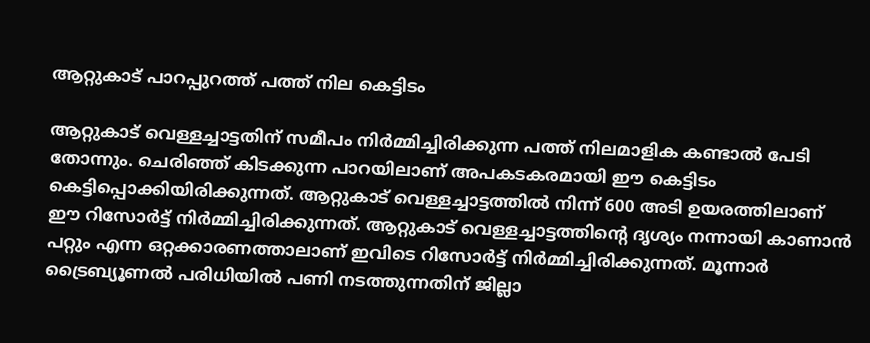ആറ്റുകാട് പാറപ്പുറത്ത് പത്ത് നില കെട്ടിടം

ആറ്റുകാട് വെള്ളച്ചാട്ടതിന് സമീപം നിര്‍മ്മിച്ചിരിക്കുന്ന പത്ത് നിലമാളിക കണ്ടാല്‍ പേടി തോന്നും. ചെരിഞ്ഞ് കിടക്കുന്ന പാറയിലാണ് അപകടകരമായി ഈ കെട്ടിടം കെട്ടിപ്പൊക്കിയിരിക്കുന്നത്. ആറ്റുകാട് വെള്ളച്ചാട്ടത്തില്‍ നിന്ന് 600 അടി ഉയരത്തിലാണ് ഈ റിസോര്‍ട്ട് നിര്‍മ്മിച്ചിരിക്കുന്നത്. ആറ്റുകാട് വെള്ളച്ചാട്ടത്തിന്റെ ദൃശ്യം നന്നായി കാണാന്‍ പറ്റും എന്ന ഒറ്റക്കാരണത്താലാണ് ഇവിടെ റിസോര്‍ട്ട് നിര്‍മ്മിച്ചിരിക്കുന്നത്. മൂന്നാര്‍ ട്രൈബ്യൂണല്‍ പരിധിയില്‍ പണി നടത്തുന്നതിന് ജില്ലാ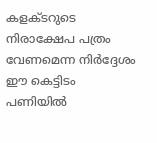കളക്ടറുടെ നിരാക്ഷേപ പത്രം വേണമെന്ന നിര്‍ദ്ദേശം ഈ കെട്ടിടം പണിയില്‍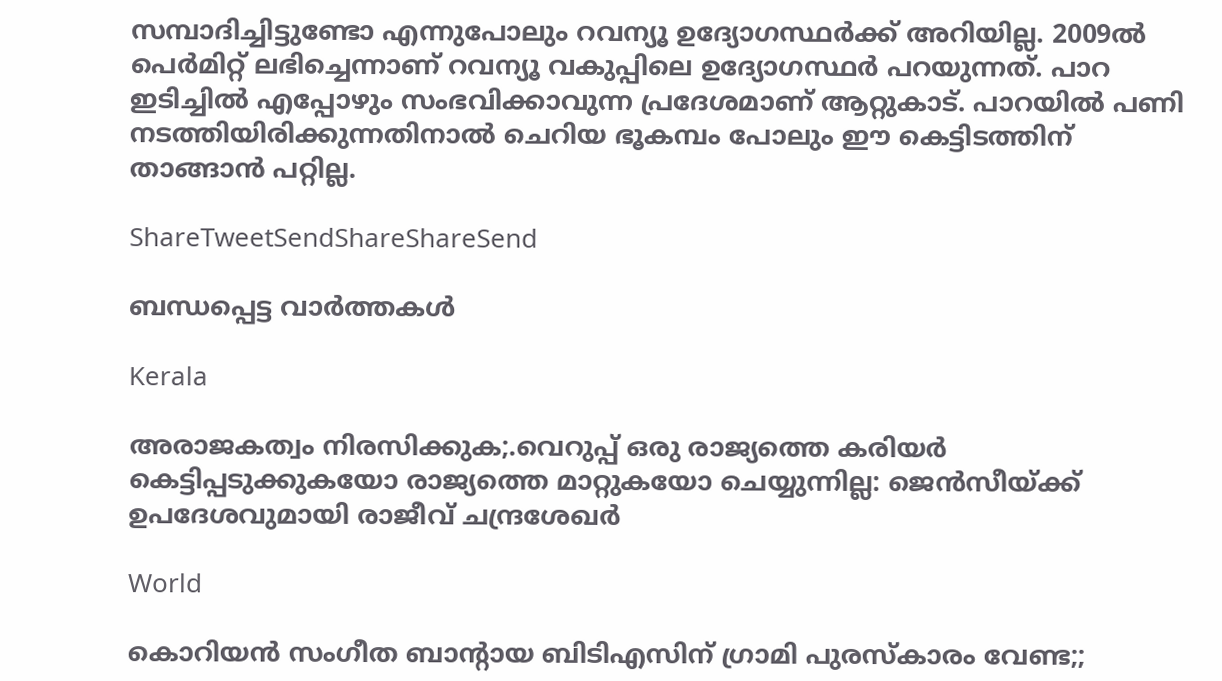സമ്പാദിച്ചിട്ടുണ്ടോ എന്നുപോലും റവന്യൂ ഉദ്യോഗസ്ഥര്‍ക്ക് അറിയില്ല. 2009ല്‍ പെര്‍മിറ്റ് ലഭിച്ചെന്നാണ് റവന്യൂ വകുപ്പിലെ ഉദ്യോഗസ്ഥര്‍ പറയുന്നത്. പാറ ഇടിച്ചില്‍ എപ്പോഴും സംഭവിക്കാവുന്ന പ്രദേശമാണ് ആറ്റുകാട്. പാറയില്‍ പണി നടത്തിയിരിക്കുന്നതിനാല്‍ ചെറിയ ഭൂകമ്പം പോലും ഈ കെട്ടിടത്തിന് താങ്ങാന്‍ പറ്റില്ല.

ShareTweetSendShareShareSend

ബന്ധപ്പെട്ട വാര്‍ത്തകള്‍

Kerala

അരാജകത്വം നിരസിക്കുക;.വെറുപ്പ് ഒരു രാജ്യത്തെ കരിയർ കെട്ടിപ്പടുക്കുകയോ രാജ്യത്തെ മാറ്റുകയോ ചെയ്യുന്നില്ല: ജെന്‍സീയ്‌ക്ക് ഉപദേശവുമായി രാജീവ് ചന്ദ്രശേഖര്‍

World

കൊറിയന്‍ സംഗീത ബാന്‍റായ ബിടിഎസിന് ഗ്രാമി പുരസ്കാരം വേണ്ട;;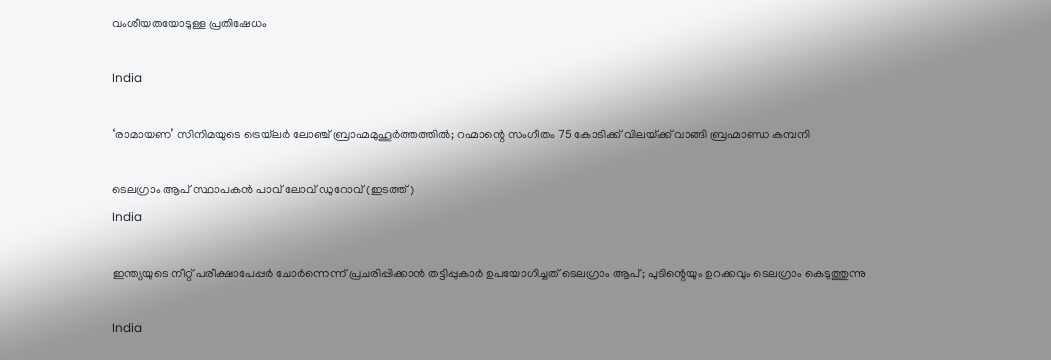വംശീയതയോടുള്ള പ്രതിഷേധം

India

‘രാമായണ’ സിനിമയുടെ ട്രെയ്‌ലര്‍ ലോഞ്ച് ബ്രാഹ്മമുഹൂര്‍ത്തത്തില്‍; റഹ്മാന്റെ സംഗീതം 75 കോടിക്ക് വിലയ്‌ക്ക് വാങ്ങി ബ്രഹ്മാണ്ഡ കമ്പനി

ടെലഗ്രാം ആപ് സ്ഥാപകന്‍ പാവ് ലോവ് ഡുറോവ് (ഇടത്ത്)
India

ഇന്ത്യയുടെ നീറ്റ് പരീക്ഷാപേപ്പര്‍ ചോര്‍ന്നെന്ന് പ്രചരിപ്പിക്കാന്‍ തട്ടിപ്പുകാര്‍ ഉപയോഗിച്ചത് ടെലഗ്രാം ആപ്; പുടിന്റെയും ഉറക്കവും ടെലഗ്രാം കെടുത്തുന്നു

India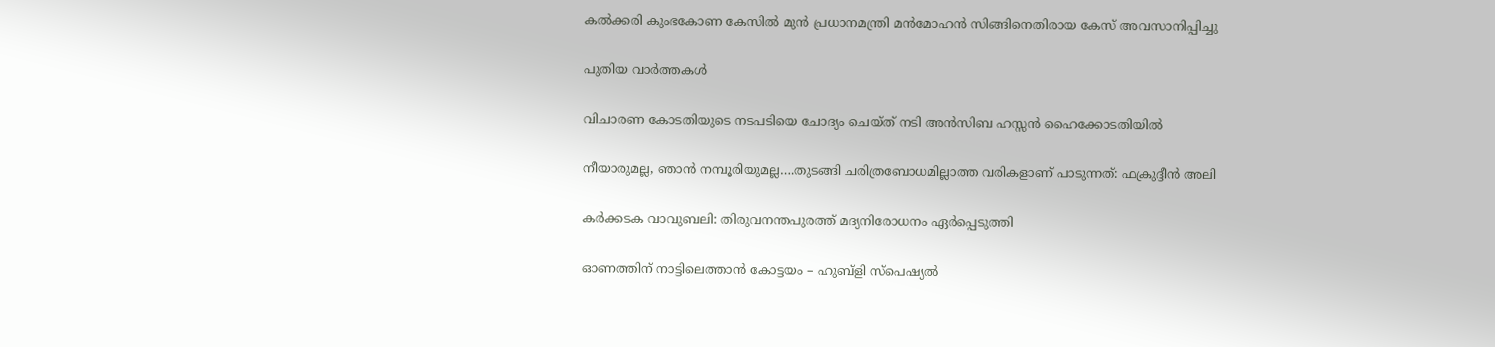കല്‍ക്കരി കുംഭകോണ കേസില്‍ മുന്‍ പ്രധാനമന്ത്രി മന്‍മോഹന്‍ സിങ്ങിനെതിരായ കേസ് അവസാനിപ്പിച്ചു

പുതിയ വാര്‍ത്തകള്‍

വിചാരണ കോടതിയുടെ നടപടിയെ ചോദ്യം ചെയ്ത് നടി അന്‍സിബ ഹസ്സന്‍ ഹൈക്കോടതിയില്‍

നീയാരുമല്ല, ഞാന്‍ നമ്പൂരിയുമല്ല….തുടങ്ങി ചരിത്രബോധമില്ലാത്ത വരികളാണ് പാടുന്നത്: ഫക്രുദ്ദീന്‍ അലി

കര്‍ക്കടക വാവുബലി: തിരുവനന്തപുരത്ത് മദ്യനിരോധനം ഏര്‍പ്പെടുത്തി

ഓണത്തിന് നാട്ടിലെത്താന്‍ കോട്ടയം – ഹുബ്‌ളി സ്‌പെഷ്യല്‍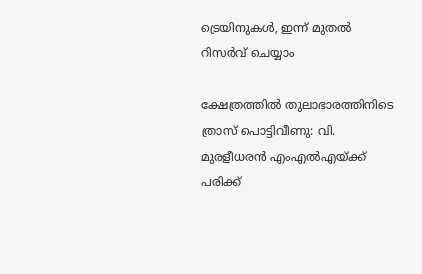ട്രെയിനുകള്‍, ഇന്ന് മുതല്‍ റിസര്‍വ് ചെയ്യാം

ക്ഷേത്രത്തില്‍ തുലാഭാരത്തിനിടെ ത്രാസ് പൊട്ടിവീണു: വി. മുരളീധരന്‍ എംഎല്‍എയ്‌ക്ക് പരിക്ക്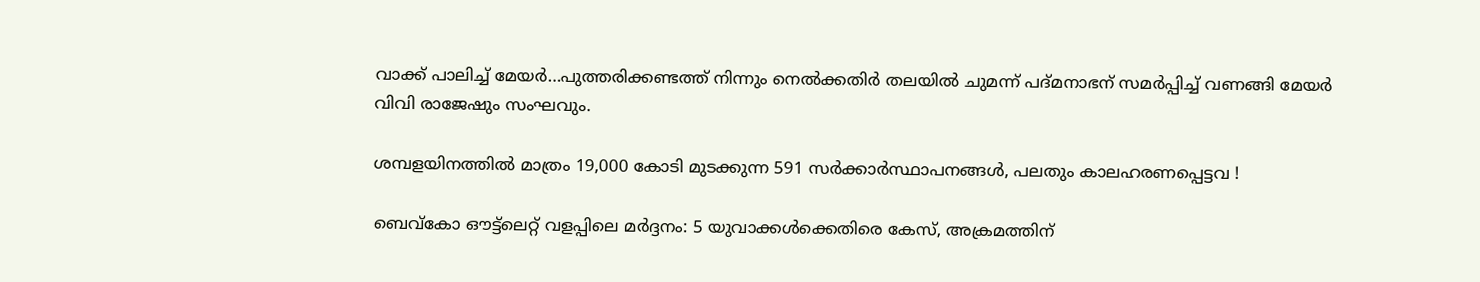വാക്ക് പാലിച്ച് മേയർ…പുത്തരിക്കണ്ടത്ത് നിന്നും നെൽക്കതിർ തലയിൽ ചുമന്ന് പദ്മനാഭന് സമർപ്പിച്ച് വണങ്ങി മേയര്‍ വിവി രാജേഷും സംഘവും.

ശമ്പളയിനത്തില്‍ മാത്രം 19,000 കോടി മുടക്കുന്ന 591 സര്‍ക്കാര്‍സ്ഥാപനങ്ങള്‍, പലതും കാലഹരണപ്പെട്ടവ !

ബെവ്‌കോ ഔട്ട്ലെറ്റ് വളപ്പിലെ മര്‍ദ്ദനം: 5 യുവാക്കള്‍ക്കെതിരെ കേസ്, അക്രമത്തിന്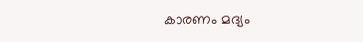കാരണം മദ്യം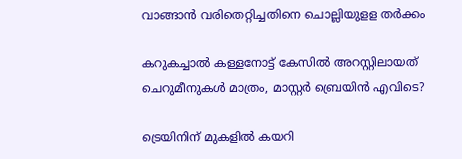വാങ്ങാന്‍ വരിതെറ്റിച്ചതിനെ ചൊല്ലിയുളള തര്‍ക്കം

കറുകച്ചാല്‍ കള്ളനോട്ട് കേസില്‍ അറസ്റ്റിലായത് ചെറുമീനുകള്‍ മാത്രം, മാസ്റ്റര്‍ ബ്രെയിന്‍ എവിടെ?

ട്രെയിനിന് മുകളില്‍ കയറി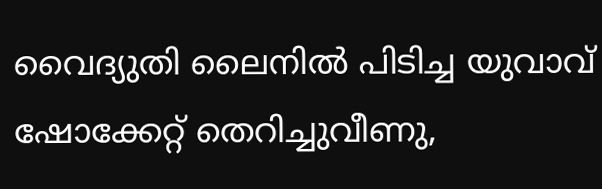വൈദ്യുതി ലൈനില്‍ പിടിച്ച യുവാവ് ഷോക്കേറ്റ് തെറിച്ചുവീണു,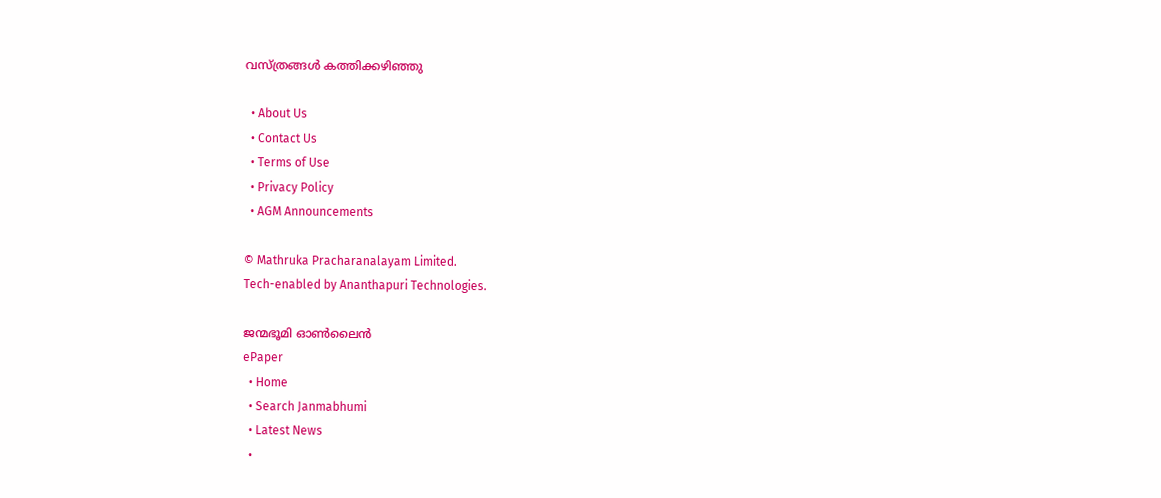വസ്ത്രങ്ങള്‍ കത്തിക്കഴിഞ്ഞു

  • About Us
  • Contact Us
  • Terms of Use
  • Privacy Policy
  • AGM Announcements

© Mathruka Pracharanalayam Limited.
Tech-enabled by Ananthapuri Technologies.

ജന്മഭൂമി ഓണ്‍ലൈന്‍
ePaper
  • Home
  • Search Janmabhumi
  • Latest News
  •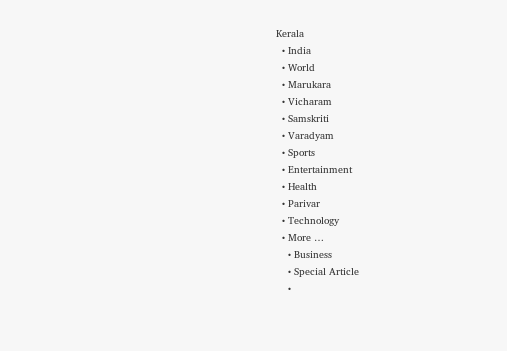Kerala
  • India
  • World
  • Marukara
  • Vicharam
  • Samskriti
  • Varadyam
  • Sports
  • Entertainment
  • Health
  • Parivar
  • Technology
  • More …
    • Business
    • Special Article
    •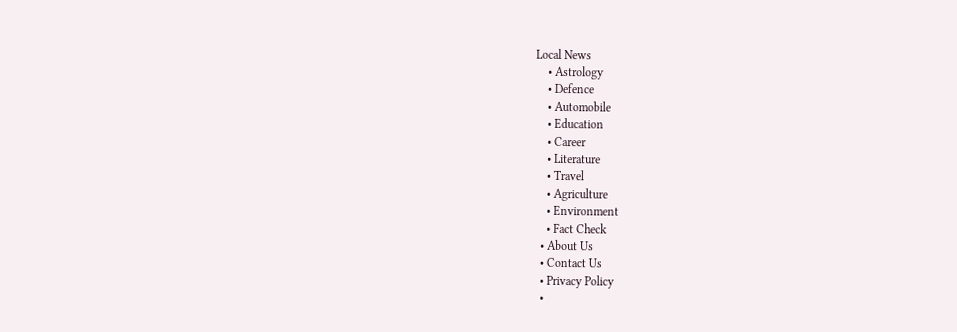Local News
    • Astrology
    • Defence
    • Automobile
    • Education
    • Career
    • Literature
    • Travel
    • Agriculture
    • Environment
    • Fact Check
  • About Us
  • Contact Us
  • Privacy Policy
  •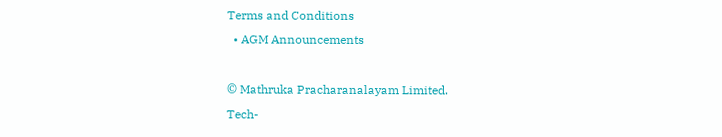Terms and Conditions
  • AGM Announcements

© Mathruka Pracharanalayam Limited.
Tech-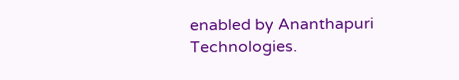enabled by Ananthapuri Technologies.